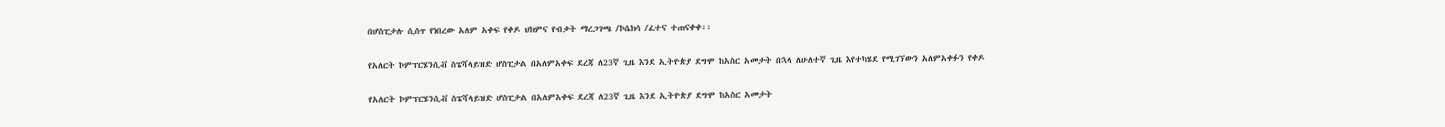በሆስፒታሉ ሲሰጥ የነበረው አለም አቀፍ የቀዶ ህክምና የብቃት ማረጋገጫ /ኮሴክሳ /ፈተና ተጠናቀቀ፡፡

የአለርት ኮምፕርሄንሲቭ ስፔሻላይዝድ ሆስፒታል በአለምአቀፍ ደረጃ ለ23ኛ ጊዜ እንደ ኢትዮጵያ ደግሞ ከአስር አመታት በኋላ ለሁለተኛ ጊዜ እየተካሄደ የሚገኘውን አለምአቀፉን የቀዶ

የአለርት ኮምፕርሄንሲቭ ስፔሻላይዝድ ሆስፒታል በአለምአቀፍ ደረጃ ለ23ኛ ጊዜ እንደ ኢትዮጵያ ደግሞ ከአስር አመታት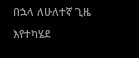በኋላ ለሁለተኛ ጊዜ እየተካሄደ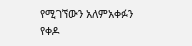የሚገኘውን አለምአቀፉን የቀዶ